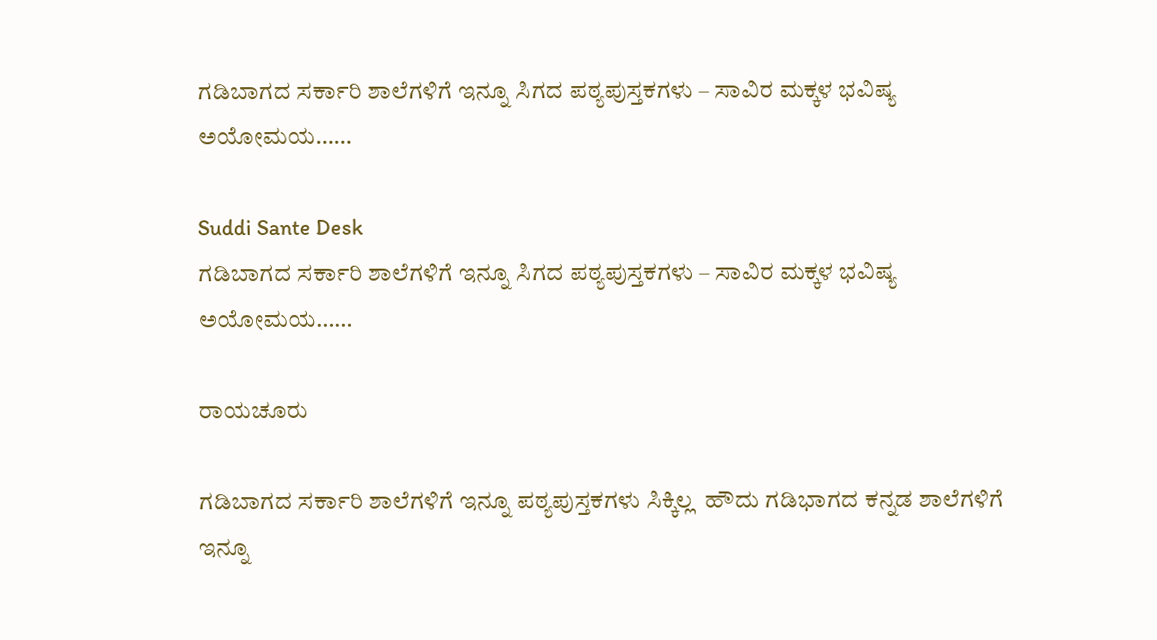ಗಡಿಬಾಗದ ಸರ್ಕಾರಿ ಶಾಲೆಗಳಿಗೆ ಇನ್ನೂ ಸಿಗದ ಪಠ್ಯಪುಸ್ತಕಗಳು – ಸಾವಿರ ಮಕ್ಕಳ ಭವಿಷ್ಯ ಅಯೋಮಯ……

Suddi Sante Desk
ಗಡಿಬಾಗದ ಸರ್ಕಾರಿ ಶಾಲೆಗಳಿಗೆ ಇನ್ನೂ ಸಿಗದ ಪಠ್ಯಪುಸ್ತಕಗಳು – ಸಾವಿರ ಮಕ್ಕಳ ಭವಿಷ್ಯ ಅಯೋಮಯ……

ರಾಯಚೂರು

ಗಡಿಬಾಗದ ಸರ್ಕಾರಿ ಶಾಲೆಗಳಿಗೆ ಇನ್ನೂ ಪಠ್ಯಪುಸ್ತಕಗಳು ಸಿಕ್ಕಿಲ್ಲ  ಹೌದು ಗಡಿಭಾಗದ ಕನ್ನಡ ಶಾಲೆಗಳಿಗೆ ಇನ್ನೂ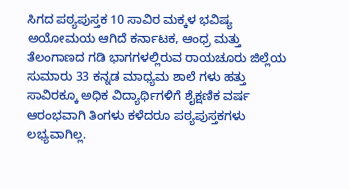ಸಿಗದ ಪಠ್ಯಪುಸ್ತಕ 10 ಸಾವಿರ ಮಕ್ಕಳ ಭವಿಷ್ಯ ಅಯೋಮಯ ಆಗಿದೆ ಕರ್ನಾಟಕ, ಆಂಧ್ರ ಮತ್ತು ತೆಲಂಗಾಣದ ಗಡಿ ಭಾಗಗಳಲ್ಲಿರುವ ರಾಯಚೂರು ಜಿಲ್ಲೆಯ ಸುಮಾರು 33 ಕನ್ನಡ ಮಾಧ್ಯಮ ಶಾಲೆ ಗಳು ಹತ್ತು ಸಾವಿರಕ್ಕೂ ಅಧಿಕ ವಿದ್ಯಾರ್ಥಿಗಳಿಗೆ ಶೈಕ್ಷಣಿಕ ವರ್ಷ ಆರಂಭವಾಗಿ ತಿಂಗಳು ಕಳೆದರೂ ಪಠ್ಯಪುಸ್ತಕಗಳು ಲಭ್ಯವಾಗಿಲ್ಲ.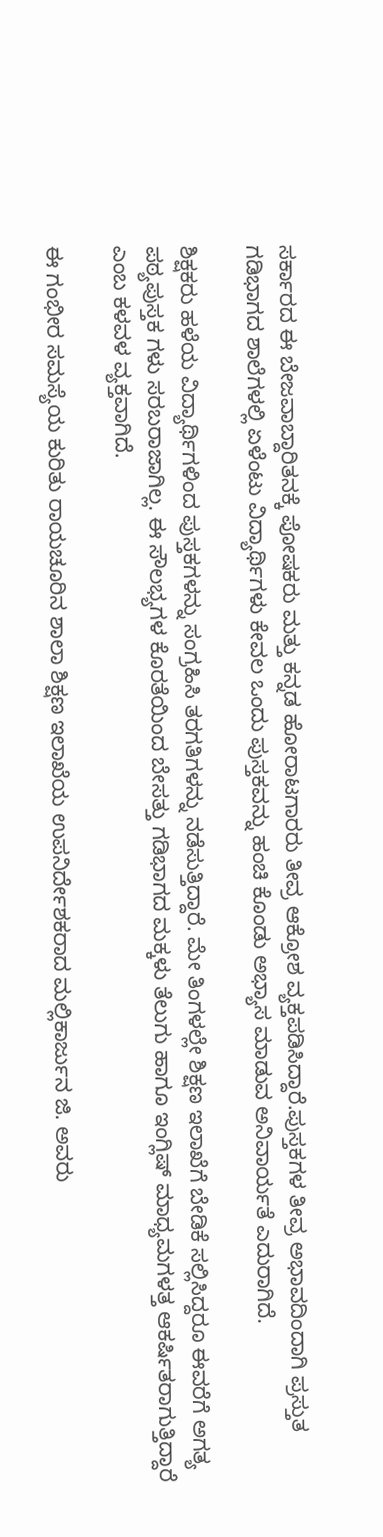ಸರ್ಕಾರದ ಈ ಬೇಜವಾಬ್ದಾರಿತನಕ್ಕೆ ಪೋಷಕರು ಮತ್ತು ಕನ್ನಡ ಹೋರಾಟಗಾರರು ತೀವ್ರ ಆಕ್ರೋಶ ವ್ಯಕ್ತಪಡಿಸಿದ್ದಾರೆ.ಪುಸ್ತಕಗಳ ತೀವ್ರ ಅಭಾವದಿಂದಾಗಿ ಪ್ರಸ್ತುತ ಗಡಿಭಾಗದ ಶಾಲೆಗಳಲ್ಲಿ ಏಳೆಂಟು ವಿದ್ಯಾರ್ಥಿಗಳು ಕೇವಲ ಒಂದು ಪುಸ್ತಕವನ್ನು ಹಂಚಿ ಕೊಂಡು ಅಭ್ಯಾಸ ಮಾಡುವ ಅನಿವಾರ್ಯತೆ ಎದುರಾಗಿದೆ.

ಶಿಕ್ಷಕರು ಹಳೆಯ ವಿದ್ಯಾರ್ಥಿಗಳಿಂದ ಪುಸ್ತಕಗಳನ್ನು ಸಂಗ್ರಹಿಸಿ ತರಗತಿಗಳನ್ನು ನಡೆಸುತ್ತಿದ್ದಾರೆ. ಮೇ ತಿಂಗಳಲ್ಲೇ ಶಿಕ್ಷಣ ಇಲಾಖೆಗೆ ಬೇಡಿಕೆ ಸಲ್ಲಿಸಿದ್ದರೂ ಈವರೆಗೆ ಅಗತ್ಯ ಪಠ್ಯಪುಸ್ತಕ ಗಳು ಸರಬರಾಜಾಗಿಲ್ಲ. ಈ ಸೌಲಭ್ಯಗಳ ಕೊರತೆಯಿಂದ ಬೇಸತ್ತು ಗಡಿಭಾಗದ ಮಕ್ಕಳು ತೆಲುಗು ಹಾಗೂ ಇಂಗ್ಲಿಷ್ ಮಾಧ್ಯಮಗಳತ್ತ ಆಕರ್ಷಿತರಾಗುತ್ತಿದ್ದಾರೆ ಎಂಬ ಕಳವಳ ವ್ಯಕ್ತವಾಗಿದೆ.

ಈ ಗಂಭೀರ ಸಮಸ್ಯೆಯ ಕುರಿತು ರಾಯಚೂರಿನ ಶಾಲಾ ಶಿಕ್ಷಣ ಇಲಾಖೆಯ ಉಪನಿರ್ದೇಶಕರಾದ ಮಲ್ಲಿಕಾರ್ಜುನ ಜಿ. ಅವರು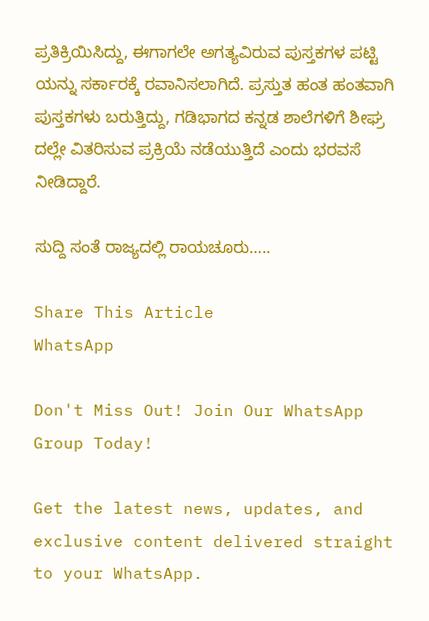ಪ್ರತಿಕ್ರಿಯಿಸಿದ್ದು, ಈಗಾಗಲೇ ಅಗತ್ಯವಿರುವ ಪುಸ್ತಕಗಳ ಪಟ್ಟಿ ಯನ್ನು ಸರ್ಕಾರಕ್ಕೆ ರವಾನಿಸಲಾಗಿದೆ. ಪ್ರಸ್ತುತ ಹಂತ ಹಂತವಾಗಿ ಪುಸ್ತಕಗಳು ಬರುತ್ತಿದ್ದು, ಗಡಿಭಾಗದ ಕನ್ನಡ ಶಾಲೆಗಳಿಗೆ ಶೀಘ್ರ ದಲ್ಲೇ ವಿತರಿಸುವ ಪ್ರಕ್ರಿಯೆ ನಡೆಯುತ್ತಿದೆ ಎಂದು ಭರವಸೆ ನೀಡಿದ್ದಾರೆ.

ಸುದ್ದಿ ಸಂತೆ ರಾಜ್ಯದಲ್ಲಿ ರಾಯಚೂರು…..

Share This Article
WhatsApp

Don't Miss Out! Join Our WhatsApp Group Today!

Get the latest news, updates, and exclusive content delivered straight to your WhatsApp.